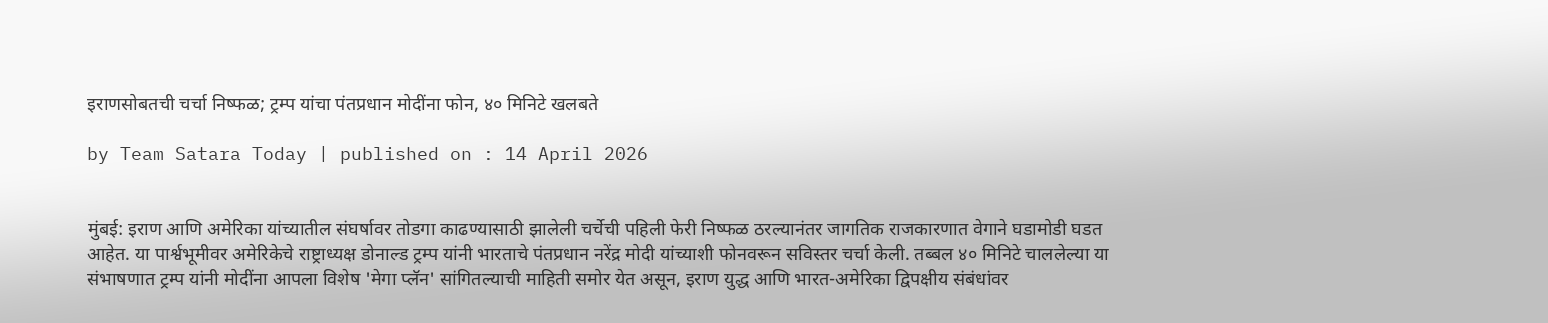इराणसोबतची चर्चा निष्फळ; ट्रम्प यांचा पंतप्रधान मोदींना फोन, ४० मिनिटे खलबते

by Team Satara Today | published on : 14 April 2026


मुंबई: इराण आणि अमेरिका यांच्यातील संघर्षावर तोडगा काढण्यासाठी झालेली चर्चेची पहिली फेरी निष्फळ ठरल्यानंतर जागतिक राजकारणात वेगाने घडामोडी घडत आहेत. या पार्श्वभूमीवर अमेरिकेचे राष्ट्राध्यक्ष डोनाल्ड ट्रम्प यांनी भारताचे पंतप्रधान नरेंद्र मोदी यांच्याशी फोनवरून सविस्तर चर्चा केली. तब्बल ४० मिनिटे चाललेल्या या संभाषणात ट्रम्प यांनी मोदींना आपला विशेष 'मेगा प्लॅन' सांगितल्याची माहिती समोर येत असून, इराण युद्ध आणि भारत-अमेरिका द्विपक्षीय संबंधांवर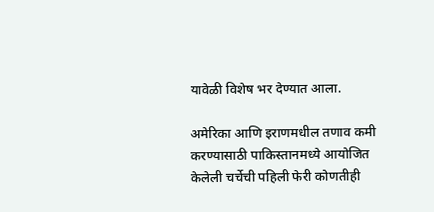यावेळी विशेष भर देण्यात आला.

अमेरिका आणि इराणमधील तणाव कमी करण्यासाठी पाकिस्तानमध्ये आयोजित केलेली चर्चेची पहिली फेरी कोणतीही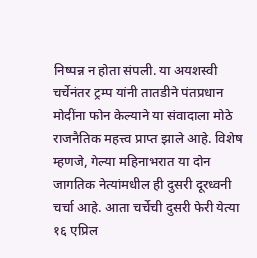निष्पन्न न होता संपली. या अयशस्वी चर्चेनंतर ट्रम्प यांनी तातडीने पंतप्रधान मोदींना फोन केल्याने या संवादाला मोठे राजनैतिक महत्त्व प्राप्त झाले आहे. विशेष म्हणजे, गेल्या महिनाभरात या दोन जागतिक नेत्यांमधील ही दुसरी दूरध्वनी चर्चा आहे. आता चर्चेची दुसरी फेरी येत्या १६ एप्रिल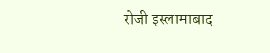रोजी इस्लामाबाद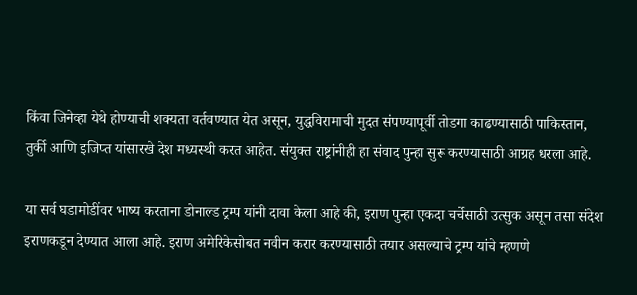किंवा जिनेव्हा येथे होण्याची शक्यता वर्तवण्यात येत असून, युद्धविरामाची मुदत संपण्यापूर्वी तोडगा काढण्यासाठी पाकिस्तान, तुर्की आणि इजिप्त यांसारखे देश मध्यस्थी करत आहेत. संयुक्त राष्ट्रांनीही हा संवाद पुन्हा सुरू करण्यासाठी आग्रह धरला आहे.

या सर्व घडामोडींवर भाष्य करताना डोनाल्ड ट्रम्प यांनी दावा केला आहे की, इराण पुन्हा एकदा चर्चेसाठी उत्सुक असून तसा संदेश इराणकडून देण्यात आला आहे. इराण अमेरिकेसोबत नवीन करार करण्यासाठी तयार असल्याचे ट्रम्प यांचे म्हणणे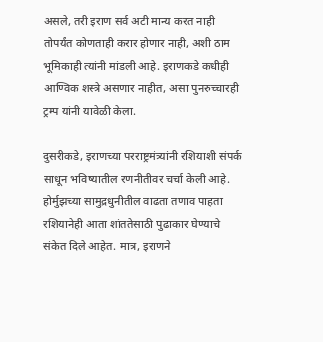असले, तरी इराण सर्व अटी मान्य करत नाही तोपर्यंत कोणताही करार होणार नाही, अशी ठाम भूमिकाही त्यांनी मांडली आहे. इराणकडे कधीही आण्विक शस्त्रे असणार नाहीत, असा पुनरुच्चारही ट्रम्प यांनी यावेळी केला.

दुसरीकडे, इराणच्या परराष्ट्रमंत्र्यांनी रशियाशी संपर्क साधून भविष्यातील रणनीतीवर चर्चा केली आहे. होर्मुझच्या सामुद्रधुनीतील वाढता तणाव पाहता रशियानेही आता शांततेसाठी पुढाकार घेण्याचे संकेत दिले आहेत. मात्र, इराणने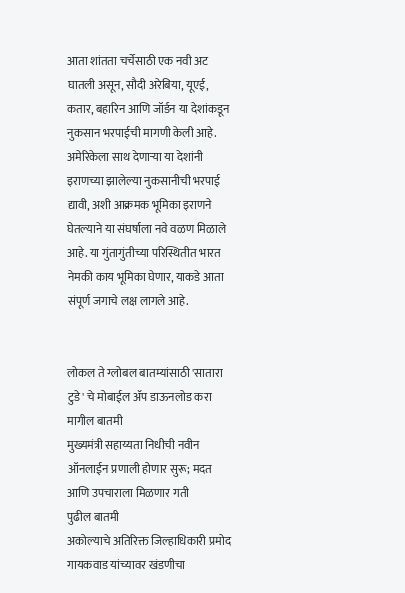आता शांतता चर्चेसाठी एक नवी अट घातली असून, सौदी अरेबिया, यूएई, कतार, बहारिन आणि जॉर्डन या देशांकडून नुकसान भरपाईची मागणी केली आहे. अमेरिकेला साथ देणाऱ्या या देशांनी इराणच्या झालेल्या नुकसानीची भरपाई द्यावी, अशी आक्रमक भूमिका इराणने घेतल्याने या संघर्षाला नवे वळण मिळाले आहे. या गुंतागुंतीच्या परिस्थितीत भारत नेमकी काय भूमिका घेणार, याकडे आता संपूर्ण जगाचे लक्ष लागले आहे.


लोकल ते ग्लोबल बातम्यांसाठी 'सातारा टुडे' चे मोबाईल ॲप डाऊनलोड करा
मागील बातमी
मुख्यमंत्री सहाय्यता निधीची नवीन ऑनलाईन प्रणाली होणार सुरू; मदत आणि उपचाराला मिळणार गती
पुढील बातमी
अकोल्याचे अतिरिक्त जिल्हाधिकारी प्रमोद गायकवाड यांच्यावर खंडणीचा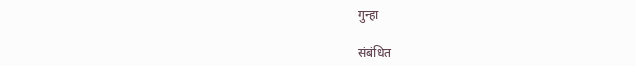गुन्हा

संबंधित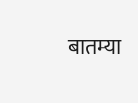बातम्या